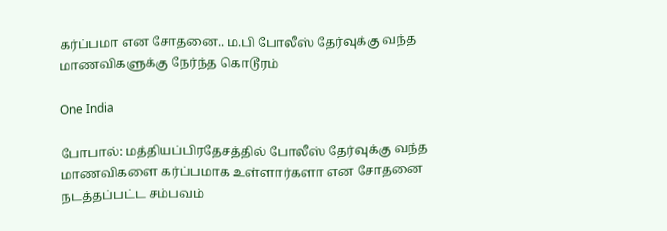கர்ப்பமா என சோதனை.. ம.பி போலீஸ் தேர்வுக்கு வந்த மாணவிகளுக்கு நேர்ந்த கொடூரம்

One India

போபால்: மத்தியப்பிரதேசத்தில் போலீஸ் தேர்வுக்கு வந்த மாணவிகளை கர்ப்பமாக உள்ளார்களா என சோதனை நடத்தப்பட்ட சம்பவம்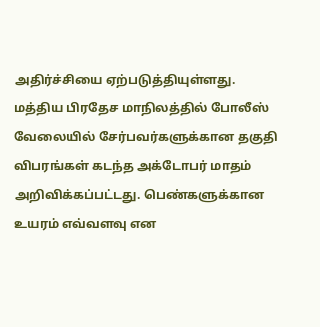அதிர்ச்சியை ஏற்படுத்தியுள்ளது. மத்திய பிரதேச மாநிலத்தில் போலீஸ் வேலையில் சேர்பவர்களுக்கான தகுதி விபரங்கள் கடந்த அக்டோபர் மாதம் அறிவிக்கப்பட்டது. பெண்களுக்கான உயரம் எவ்வளவு என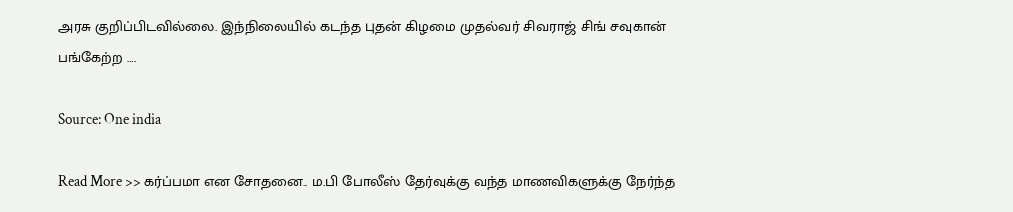அரசு குறிப்பிடவில்லை. இந்நிலையில் கடந்த புதன் கிழமை முதல்வர் சிவராஜ் சிங் சவுகான் பங்கேற்ற ….

Source: One india

Read More >> கர்ப்பமா என சோதனை.. ம.பி போலீஸ் தேர்வுக்கு வந்த மாணவிகளுக்கு நேர்ந்த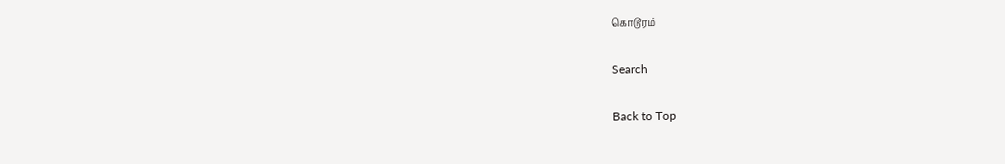கொடூரம்

Search

Back to Top